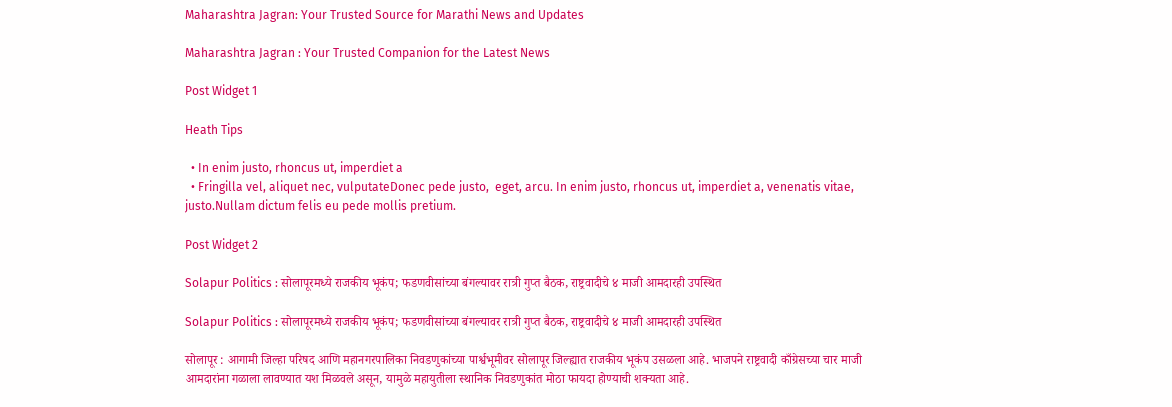Maharashtra Jagran: Your Trusted Source for Marathi News and Updates

Maharashtra Jagran : Your Trusted Companion for the Latest News

Post Widget 1

Heath Tips

  • In enim justo, rhoncus ut, imperdiet a
  • Fringilla vel, aliquet nec, vulputateDonec pede justo,  eget, arcu. In enim justo, rhoncus ut, imperdiet a, venenatis vitae, justo.Nullam dictum felis eu pede mollis pretium.

Post Widget 2

Solapur Politics : सोलापूरमध्ये राजकीय भूकंप; फडणवीसांच्या बंगल्यावर रात्री गुप्त बैठक, राष्ट्रवादीचे ४ माजी आमदारही उपस्थित

Solapur Politics : सोलापूरमध्ये राजकीय भूकंप; फडणवीसांच्या बंगल्यावर रात्री गुप्त बैठक, राष्ट्रवादीचे ४ माजी आमदारही उपस्थित

सोलापूर : आगामी जिल्हा परिषद आणि महानगरपालिका निवडणुकांच्या पार्श्वभूमीवर सोलापूर जिल्ह्यात राजकीय भूकंप उसळला आहे. भाजपने राष्ट्रवादी काँग्रेसच्या चार माजी आमदारांना गळाला लावण्यात यश मिळवले असून, यामुळे महायुतीला स्थानिक निवडणुकांत मोठा फायदा होण्याची शक्यता आहे.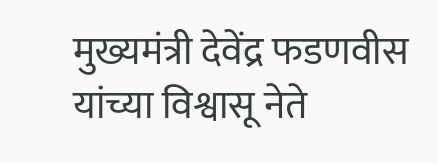मुख्यमंत्री देवेंद्र फडणवीस यांच्या विश्वासू नेते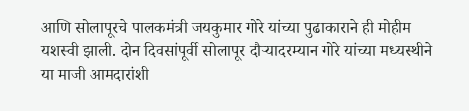आणि सोलापूरचे पालकमंत्री जयकुमार गोरे यांच्या पुढाकाराने ही मोहीम यशस्वी झाली. दोन दिवसांपूर्वी सोलापूर दौऱ्यादरम्यान गोरे यांच्या मध्यस्थीने या माजी आमदारांशी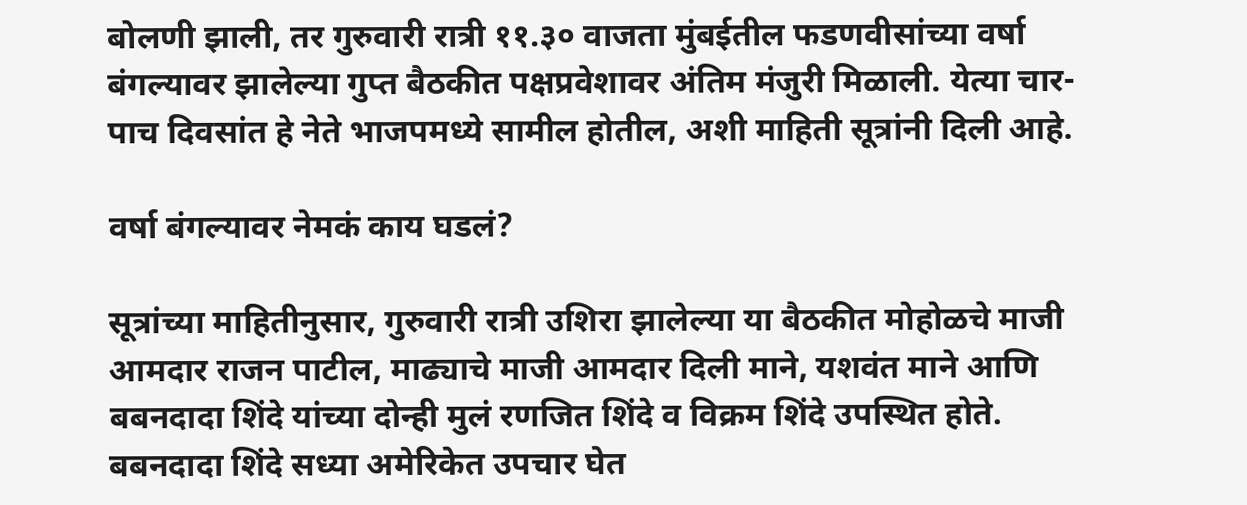बोलणी झाली, तर गुरुवारी रात्री ११.३० वाजता मुंबईतील फडणवीसांच्या वर्षा बंगल्यावर झालेल्या गुप्त बैठकीत पक्षप्रवेशावर अंतिम मंजुरी मिळाली. येत्या चार-पाच दिवसांत हे नेते भाजपमध्ये सामील होतील, अशी माहिती सूत्रांनी दिली आहे.

वर्षा बंगल्यावर नेमकं काय घडलं?

सूत्रांच्या माहितीनुसार, गुरुवारी रात्री उशिरा झालेल्या या बैठकीत मोहोळचे माजी आमदार राजन पाटील, माढ्याचे माजी आमदार दिली माने, यशवंत माने आणि बबनदादा शिंदे यांच्या दोन्ही मुलं रणजित शिंदे व विक्रम शिंदे उपस्थित होते. बबनदादा शिंदे सध्या अमेरिकेत उपचार घेत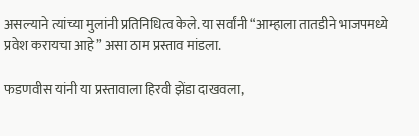असल्याने त्यांच्या मुलांनी प्रतिनिधित्व केले. या सर्वांनी “आम्हाला तातडीने भाजपमध्ये प्रवेश करायचा आहे” असा ठाम प्रस्ताव मांडला.

फडणवीस यांनी या प्रस्तावाला हिरवी झेंडा दाखवला,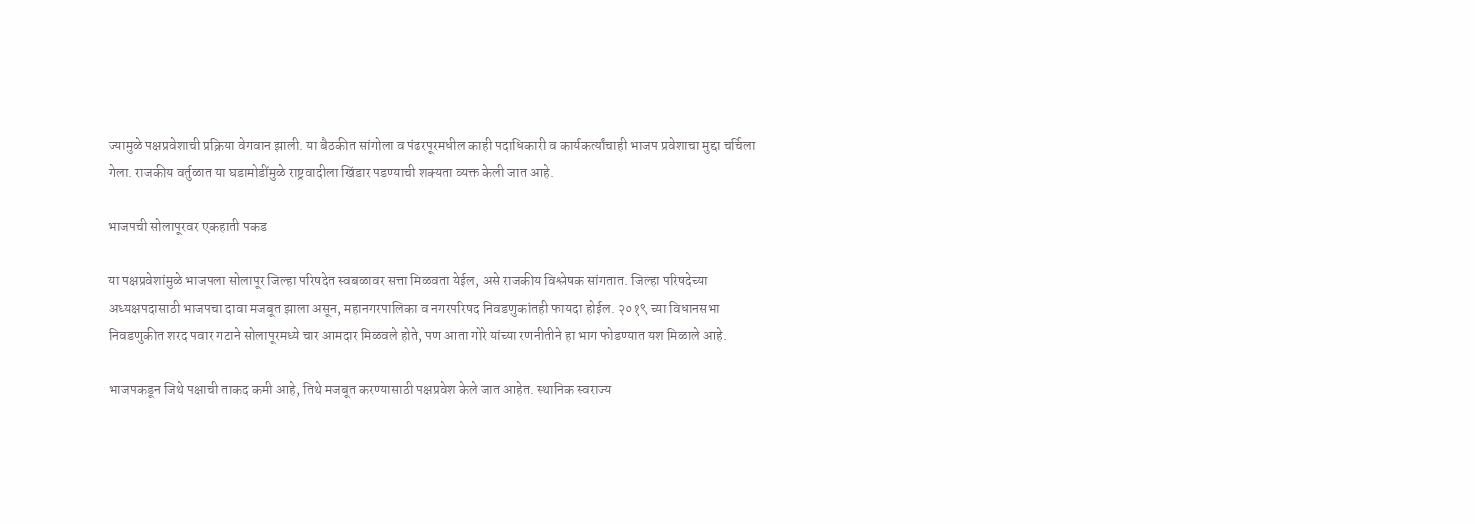ज्यामुळे पक्षप्रवेशाची प्रक्रिया वेगवान झाली. या बैठकीत सांगोला व पंढरपूरमधील काही पदाधिकारी व कार्यकर्त्यांचाही भाजप प्रवेशाचा मुद्दा चर्चिला गेला. राजकीय वर्तुळात या घडामोडींमुळे राष्ट्रवादीला खिंडार पडण्याची शक्यता व्यक्त केली जात आहे.

भाजपची सोलापूरवर एकहाती पकड

या पक्षप्रवेशांमुळे भाजपला सोलापूर जिल्हा परिषदेत स्वबळावर सत्ता मिळवता येईल, असे राजकीय विश्लेषक सांगतात. जिल्हा परिषदेच्या अध्यक्षपदासाठी भाजपचा दावा मजबूत झाला असून, महानगरपालिका व नगरपरिषद निवडणुकांतही फायदा होईल. २०१९ च्या विधानसभा निवडणुकीत शरद पवार गटाने सोलापूरमध्ये चार आमदार मिळवले होते, पण आता गोरे यांच्या रणनीतीने हा भाग फोडण्यात यश मिळाले आहे.

भाजपकडून जिथे पक्षाची ताकद कमी आहे, तिथे मजबूत करण्यासाठी पक्षप्रवेश केले जात आहेत. स्थानिक स्वराज्य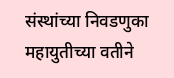संस्थांच्या निवडणुका महायुतीच्या वतीने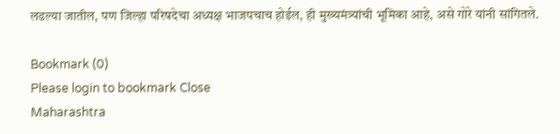लढल्या जातील, पण जिल्हा परिषदेचा अध्यक्ष भाजपचाच होईल, ही मुख्यमंत्र्यांची भूमिका आहे, असे गोरे यांनी सांगितले.

Bookmark (0)
Please login to bookmark Close
Maharashtra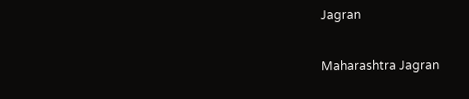Jagran

Maharashtra Jagran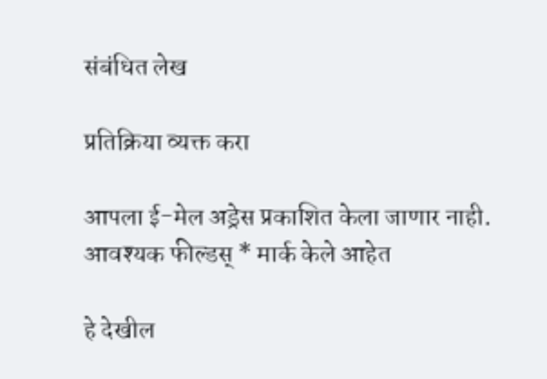संबंधित लेख

प्रतिक्रिया व्यक्त करा

आपला ई-मेल अड्रेस प्रकाशित केला जाणार नाही. आवश्यक फील्डस् * मार्क केले आहेत

हे देखील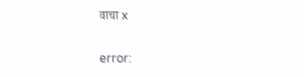वाचा x

error: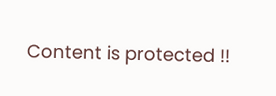Content is protected !!